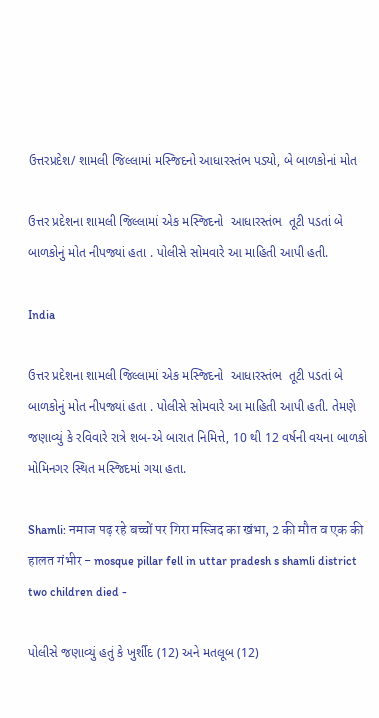ઉત્તરપ્રદેશ/ શામલી જિલ્લામાં મસ્જિદનો આધારસ્તંભ પડ્યો, બે બાળકોનાં મોત

ઉત્તર પ્રદેશના શામલી જિલ્લામાં એક મસ્જિદનો  આધારસ્તંભ  તૂટી પડતાં બે બાળકોનું મોત નીપજ્યાં હતા . પોલીસે સોમવારે આ માહિતી આપી હતી.

India

ઉત્તર પ્રદેશના શામલી જિલ્લામાં એક મસ્જિદનો  આધારસ્તંભ  તૂટી પડતાં બે બાળકોનું મોત નીપજ્યાં હતા . પોલીસે સોમવારે આ માહિતી આપી હતી. તેમણે જણાવ્યું કે રવિવારે રાત્રે શબ-એ બારાત નિમિત્તે, 10 થી 12 વર્ષની વયના બાળકો મોમિનગર સ્થિત મસ્જિદમાં ગયા હતા.

Shamli: नमाज पढ़ रहे बच्चों पर गिरा मस्जिद का खंभा, 2 की मौत व एक की हालत गंभीर - mosque pillar fell in uttar pradesh s shamli district two children died -

પોલીસે જણાવ્યું હતું કે ખુર્શીદ (12) અને મતલૂબ (12)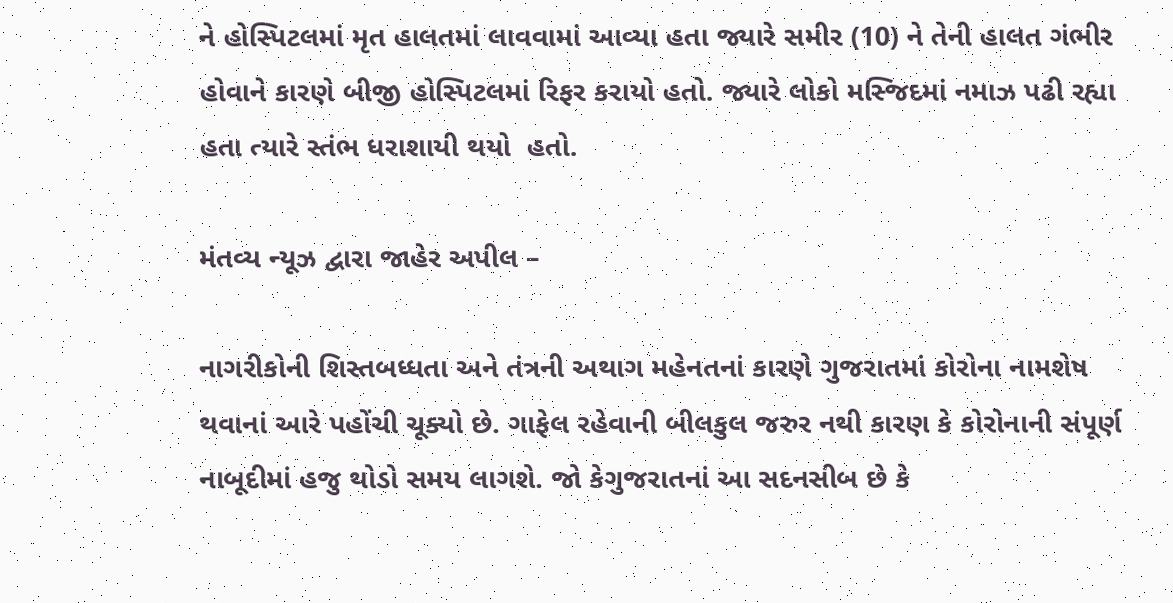ને હોસ્પિટલમાં મૃત હાલતમાં લાવવામાં આવ્યા હતા જ્યારે સમીર (10) ને તેની હાલત ગંભીર હોવાને કારણે બીજી હોસ્પિટલમાં રિફર કરાયો હતો. જ્યારે લોકો મસ્જિદમાં નમાઝ પઢી રહ્યા હતા ત્યારે સ્તંભ ધરાશાયી થયો  હતો.

મંતવ્ય ન્યૂઝ દ્વારા જાહેર અપીલ –

નાગરીકોની શિસ્તબધ્ધતા અને તંત્રની અથાગ મહેનતનાં કારણે ગુજરાતમાં કોરોના નામશેષ થવાનાં આરે પહોંચી ચૂક્યો છે. ગાફેલ રહેવાની બીલકુલ જરુર નથી કારણ કે કોરોનાની સંપૂર્ણ નાબૂદીમાં હજુ થોડો સમય લાગશે. જો કેગુજરાતનાં આ સદનસીબ છે કે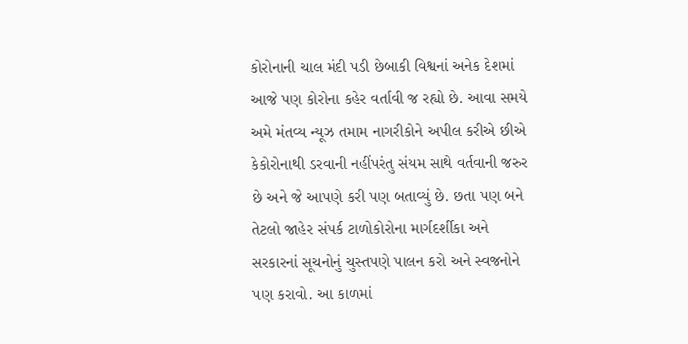કોરોનાની ચાલ મંદી પડી છેબાકી વિશ્વનાં અનેક દેશમાં આજે પણ કોરોના કહેર વર્તાવી જ રહ્યો છે. આવા સમયે અમે મંતવ્ય ન્યૂઝ તમામ નાગરીકોને અપીલ કરીએ છીએ કેકોરોનાથી ડરવાની નહીંપરંતુ સંયમ સાથે વર્તવાની જરુર છે અને જે આપણે કરી પણ બતાવ્યું છે. છતા પણ બને તેટલો જાહેર સંપર્ક ટાળોકોરોના માર્ગદર્શીકા અને સરકારનાં સૂચનોનું ચુસ્તપણે પાલન કરો અને સ્વજનોને પણ કરાવો. આ કાળમાં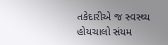તકેદારીએ જ સ્વસ્થ્ય હોયચાલો સંયમ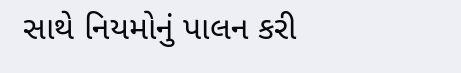સાથે નિયમોનું પાલન કરી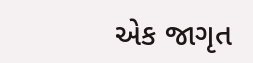એક જાગૃત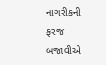નાગરીકની ફરજ બજાવીએ